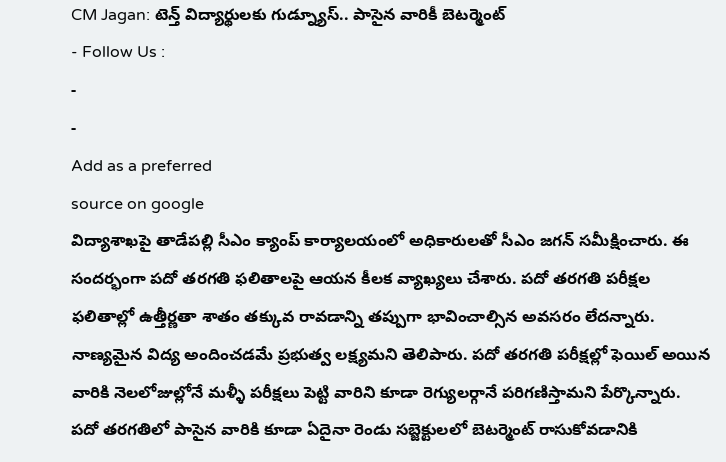CM Jagan: టెన్త్ విద్యార్థులకు గుడ్న్యూస్.. పాసైన వారికీ బెటర్మెంట్
- Follow Us :
-
-
Add as a preferred
source on google
విద్యాశాఖపై తాడేపల్లి సీఎం క్యాంప్ కార్యాలయంలో అధికారులతో సీఎం జగన్ సమీక్షించారు. ఈ సందర్భంగా పదో తరగతి ఫలితాలపై ఆయన కీలక వ్యాఖ్యలు చేశారు. పదో తరగతి పరీక్షల ఫలితాల్లో ఉత్తీర్ణతా శాతం తక్కువ రావడాన్ని తప్పుగా భావించాల్సిన అవసరం లేదన్నారు. నాణ్యమైన విద్య అందించడమే ప్రభుత్వ లక్ష్యమని తెలిపారు. పదో తరగతి పరీక్షల్లో ఫెయిల్ అయిన వారికి నెలలోజుల్లోనే మళ్ళీ పరీక్షలు పెట్టి వారిని కూడా రెగ్యులర్గానే పరిగణిస్తామని పేర్కొన్నారు. పదో తరగతిలో పాసైన వారికి కూడా ఏదైనా రెండు సబ్జెక్టులలో బెటర్మెంట్ రాసుకోవడానికి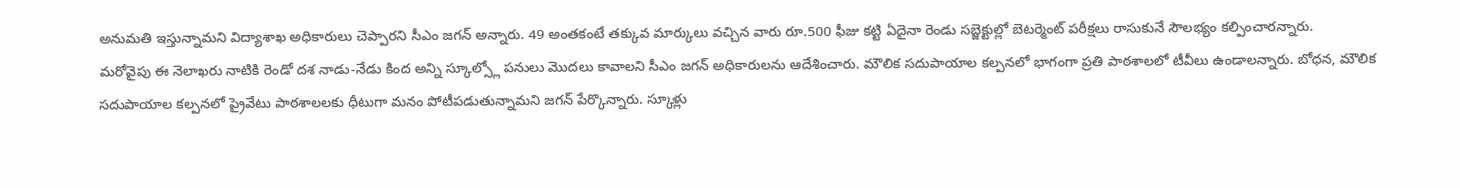అనుమతి ఇస్తున్నామని విద్యాశాఖ అధికారులు చెప్పారని సీఎం జగన్ అన్నారు. 49 అంతకంటే తక్కువ మార్కులు వచ్చిన వారు రూ.500 ఫీజు కట్టి ఏదైనా రెండు సబ్జెక్టుల్లో బెటర్మెంట్ పరీక్షలు రాసుకునే సౌలభ్యం కల్పించారన్నారు.
మరోవైపు ఈ నెలాఖరు నాటికి రెండో దశ నాడు-నేడు కింద అన్ని స్కూల్స్లో పనులు మొదలు కావాలని సీఎం జగన్ అధికారులను ఆదేశించారు. మౌలిక సదుపాయాల కల్పనలో భాగంగా ప్రతి పాఠశాలలో టీవీలు ఉండాలన్నారు. బోధన, మౌలిక సదుపాయాల కల్పనలో ప్రైవేటు పాఠశాలలకు ధీటుగా మనం పోటీపడుతున్నామని జగన్ పేర్కొన్నారు. స్కూళ్లు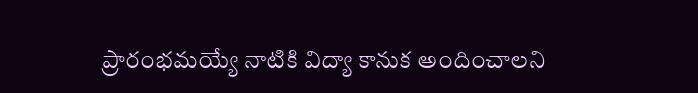ప్రారంభమయ్యే నాటికి విద్యా కానుక అందించాలని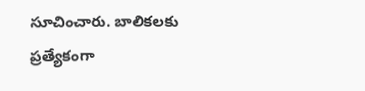సూచించారు. బాలికలకు ప్రత్యేకంగా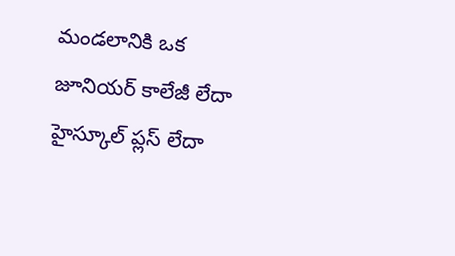మండలానికి ఒక జూనియర్ కాలేజీ లేదా హైస్కూల్ ప్లస్ లేదా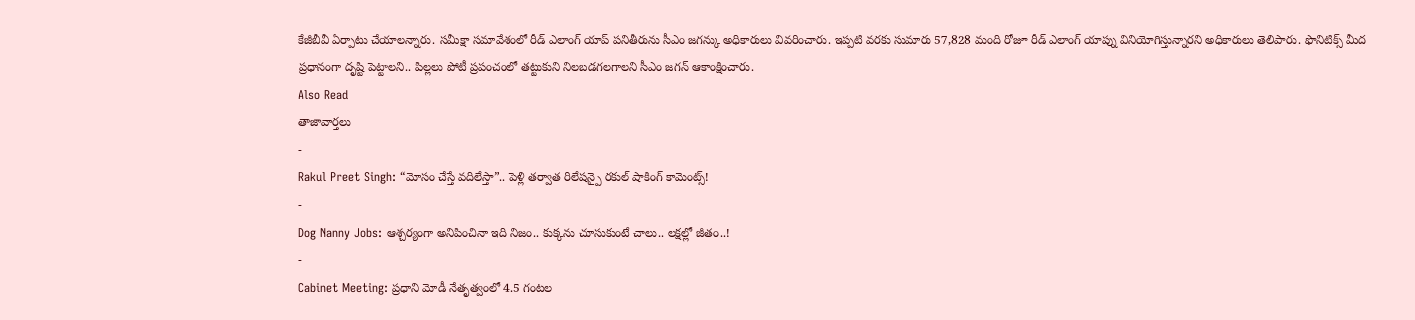కేజీబీవీ ఏర్పాటు చేయాలన్నారు. సమీక్షా సమావేశంలో రీడ్ ఎలాంగ్ యాప్ పనితీరును సీఎం జగన్కు అధికారులు వివరించారు. ఇప్పటి వరకు సుమారు 57,828 మంది రోజూ రీడ్ ఎలాంగ్ యాప్ను వినియోగిస్తున్నారని అధికారులు తెలిపారు. ఫొనిటిక్స్ మీద ప్రధానంగా దృష్టి పెట్టాలని.. పిల్లలు పోటీ ప్రపంచంలో తట్టుకుని నిలబడగలగాలని సీఎం జగన్ ఆకాంక్షించారు.
Also Read
తాజావార్తలు
-
Rakul Preet Singh: “మోసం చేస్తే వదిలేస్తా”.. పెళ్లి తర్వాత రిలేషన్పై రకుల్ షాకింగ్ కామెంట్స్!
-
Dog Nanny Jobs: ఆశ్చర్యంగా అనిపించినా ఇది నిజం.. కుక్కను చూసుకుంటే చాలు.. లక్షల్లో జీతం..!
-
Cabinet Meeting: ప్రధాని మోడీ నేతృత్వంలో 4.5 గంటల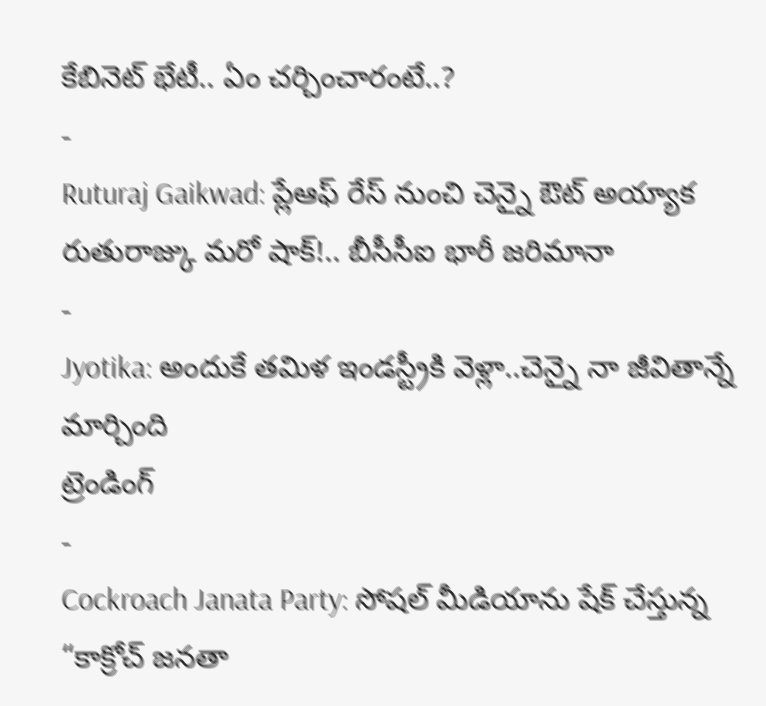కేబినెట్ భేటీ.. ఏం చర్చించారంటే..?
-
Ruturaj Gaikwad: ప్లేఆఫ్ రేస్ నుంచి చెన్నై ఔట్ అయ్యాక రుతురాజ్కు మరో షాక్!.. బీసీసీఐ భారీ జరిమానా
-
Jyotika: అందుకే తమిళ ఇండస్ట్రీకి వెళ్లా..చెన్నై నా జీవితాన్నే మార్చింది
ట్రెండింగ్
-
Cockroach Janata Party: సోషల్ మీడియాను షేక్ చేస్తున్న “కాక్రోచ్ జనతా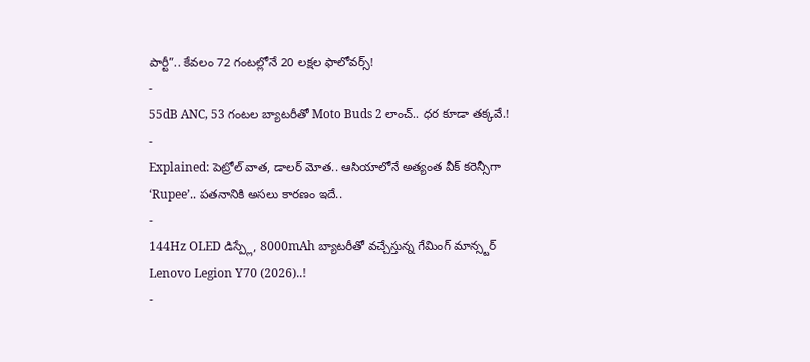పార్టీ”.. కేవలం 72 గంటల్లోనే 20 లక్షల ఫాలోవర్స్!
-
55dB ANC, 53 గంటల బ్యాటరీతో Moto Buds 2 లాంచ్.. ధర కూడా తక్కవే.!
-
Explained: పెట్రోల్ వాత, డాలర్ మోత.. ఆసియాలోనే అత్యంత వీక్ కరెన్సీగా ‘Rupee’.. పతనానికి అసలు కారణం ఇదే..
-
144Hz OLED డిస్ప్లే, 8000mAh బ్యాటరీతో వచ్చేస్తున్న గేమింగ్ మాన్స్టర్ Lenovo Legion Y70 (2026)..!
-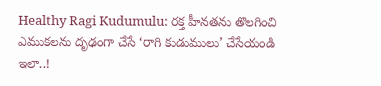Healthy Ragi Kudumulu: రక్త హీనతను తొలగించి ఎముకలను దృఢంగా చేసే ‘రాగి కుడుములు’ చేసేయండి ఇలా..!